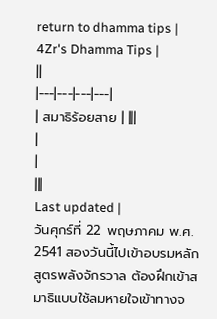return to dhamma tips |
4Zr's Dhamma Tips |
||
|---|---|---|---|
| สมาธิร้อยสาย | |||
|
|
|||
Last updated |
วันศุกร์ที่ 22 พฤษภาคม พ.ศ. 2541 สองวันนี้ไปเข้าอบรมหลักสูตรพลังจักรวาล ต้องฝึกเข้าสมาธิแบบใช้ลมหายใจเข้าทางจ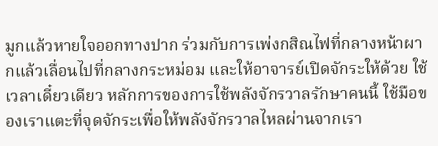มูกแล้วหายใจออกทางปาก ร่วมกับการเพ่งกสิณไฟที่กลางหน้าผากแล้วเลื่อนไปที่กลางกระหม่อม และให้อาจารย์เปิดจักระให้ด้วย ใช้เวลาเดี๋ยวเดียว หลักการของการใช้พลังจักรวาลรักษาคนนี้ ใช้มือของเราแตะที่จุดจักระเพื่อให้พลังจักรวาลไหลผ่านจากเรา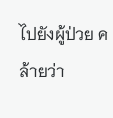ไปยังผู้ป่วย คล้ายว่า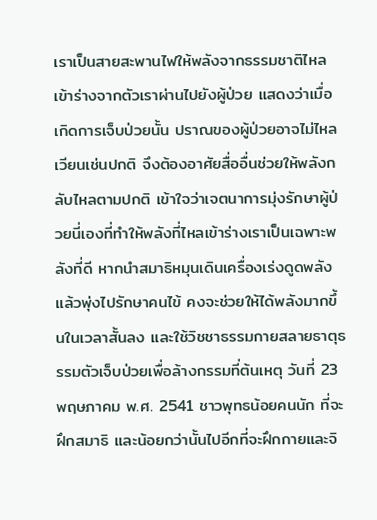เราเป็นสายสะพานไฟให้พลังจากธรรมชาติไหลเข้าร่างจากตัวเราผ่านไปยังผู้ป่วย แสดงว่าเมื่อเกิดการเจ็บป่วยนั้น ปราณของผู้ป่วยอาจไม่ไหลเวียนเช่นปกติ จึงต้องอาศัยสื่ออื่นช่วยให้พลังกลับไหลตามปกติ เข้าใจว่าเจตนาการมุ่งรักษาผู้ป่วยนี่เองที่ทำให้พลังที่ไหลเข้าร่างเราเป็นเฉพาะพลังที่ดี หากนำสมาธิหมุนเดินเครื่องเร่งดูดพลังแล้วพุ่งไปรักษาคนไข้ คงจะช่วยให้ได้พลังมากขึ้นในเวลาสั้นลง และใช้วิชชาธรรมกายสลายธาตุธรรมตัวเจ็บป่วยเพื่อล้างกรรมที่ต้นเหตุ วันที่ 23 พฤษภาคม พ.ศ. 2541 ชาวพุทธน้อยคนนัก ที่จะฝึกสมาธิ และน้อยกว่านั้นไปอีกที่จะฝึกกายและจิ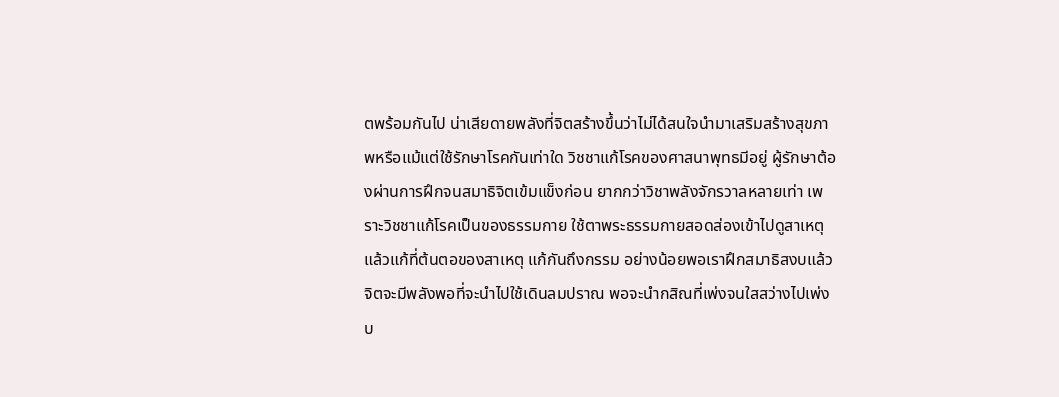ตพร้อมกันไป น่าเสียดายพลังที่จิตสร้างขึ้นว่าไม่ได้สนใจนำมาเสริมสร้างสุขภาพหรือแม้แต่ใช้รักษาโรคกันเท่าใด วิชชาแก้โรคของศาสนาพุทธมีอยู่ ผู้รักษาต้องผ่านการฝึกจนสมาธิจิตเข้มแข็งก่อน ยากกว่าวิชาพลังจักรวาลหลายเท่า เพราะวิชชาแก้โรคเป็นของธรรมกาย ใช้ตาพระธรรมกายสอดส่องเข้าไปดูสาเหตุ แล้วแก้ที่ต้นตอของสาเหตุ แก้กันถึงกรรม อย่างน้อยพอเราฝึกสมาธิสงบแล้ว จิตจะมีพลังพอที่จะนำไปใช้เดินลมปราณ พอจะนำกสิณที่เพ่งจนใสสว่างไปเพ่งบ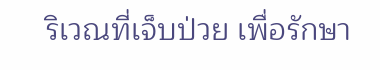ริเวณที่เจ็บป่วย เพื่อรักษา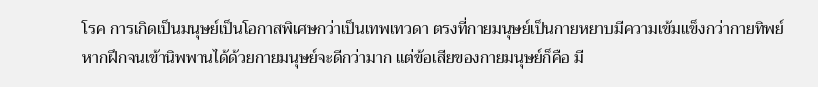โรค การเกิดเป็นมนุษย์เป็นโอกาสพิเศษกว่าเป็นเทพเทวดา ตรงที่กายมนุษย์เป็นกายหยาบมีความเข้มแข็งกว่ากายทิพย์ หากฝึกจนเข้านิพพานได้ด้วยกายมนุษย์จะดีกว่ามาก แต่ข้อเสียของกายมนุษย์ก็คือ มี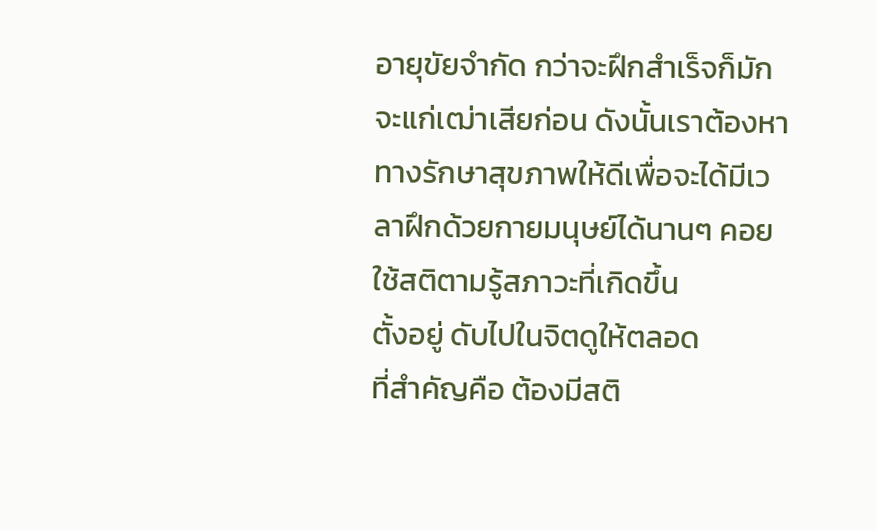อายุขัยจำกัด กว่าจะฝึกสำเร็จก็มักจะแก่เฒ่าเสียก่อน ดังนั้นเราต้องหาทางรักษาสุขภาพให้ดีเพื่อจะได้มีเวลาฝึกด้วยกายมนุษย์ได้นานๆ คอยใช้สติตามรู้สภาวะที่เกิดขึ้น
ตั้งอยู่ ดับไปในจิตดูให้ตลอด
ที่สำคัญคือ ต้องมีสติ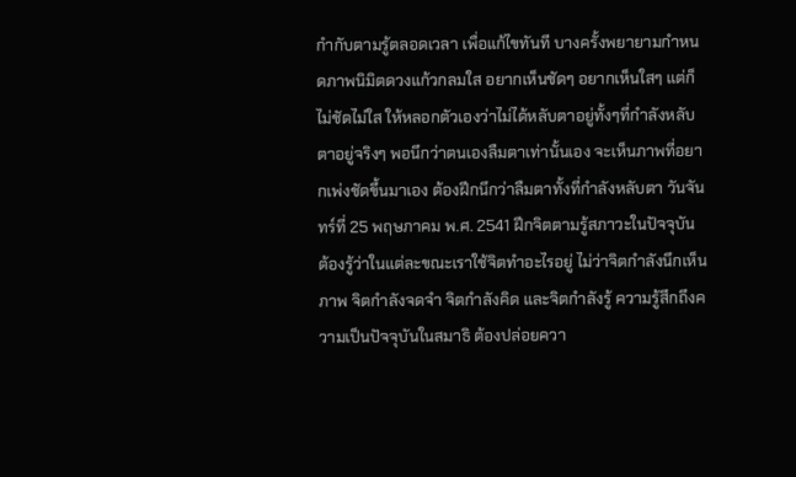กำกับตามรู้ตลอดเวลา เพื่อแก้ไขทันที บางครั้งพยายามกำหนดภาพนิมิตดวงแก้วกลมใส อยากเห็นชัดๆ อยากเห็นใสๆ แต่ก็ไม่ชัดไม่ใส ให้หลอกตัวเองว่าไม่ได้หลับตาอยู่ทั้งๆที่กำลังหลับตาอยู่จริงๆ พอนึกว่าตนเองลืมตาเท่านั้นเอง จะเห็นภาพที่อยากเพ่งชัดขึ้นมาเอง ต้องฝึกนึกว่าลืมตาทั้งที่กำลังหลับตา วันจันทร์ที่ 25 พฤษภาคม พ.ศ. 2541 ฝึกจิตตามรู้สภาวะในปัจจุบัน ต้องรู้ว่าในแต่ละขณะเราใช้จิตทำอะไรอยู่ ไม่ว่าจิตกำลังนึกเห็นภาพ จิตกำลังจดจำ จิตกำลังคิด และจิตกำลังรู้ ความรู้สึกถึงความเป็นปัจจุบันในสมาธิ ต้องปล่อยควา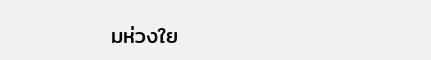มห่วงใย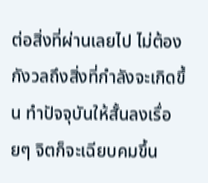ต่อสิ่งที่ผ่านเลยไป ไม่ต้องกังวลถึงสิ่งที่กำลังจะเกิดขึ้น ทำปัจจุบันให้สั้นลงเรื่อยๆ จิตก็จะเฉียบคมขึ้น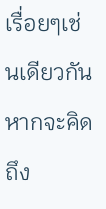เรื่อยๆเช่นเดียวกัน หากจะคิดถึง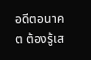อดีตอนาคต ต้องรู้เส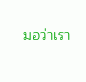มอว่าเรา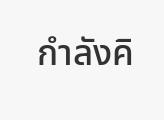กำลังคิ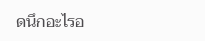ดนึกอะไรอ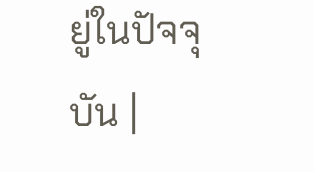ยู่ในปัจจุบัน |